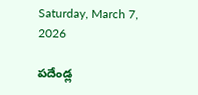Saturday, March 7, 2026

పదేండ్ల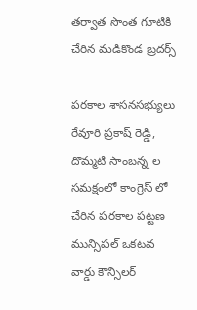తర్వాత సొంత గూటికి చేరిన మడికొండ బ్రదర్స్

పరకాల శాసనసభ్యులు రేవూరి ప్రకాష్ రెడ్డి, దొమ్మటి సాంబన్న ల  సమక్షంలో కాంగ్రెస్ లో చేరిన పరకాల పట్టణ మున్సిపల్ ఒకటవ వార్డు కౌన్సిలర్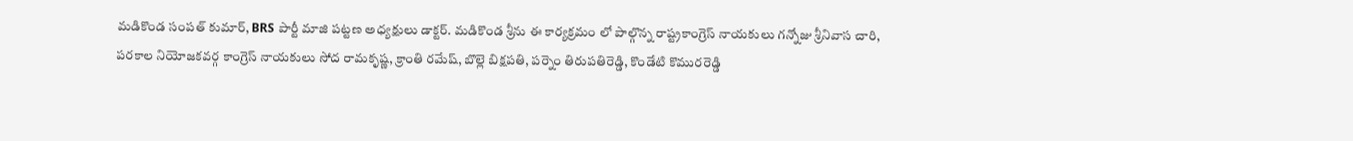మడికొండ సంపత్ కుమార్, BRS పార్టీ మాజి పట్టణ అధ్యక్షులు డాక్టర్. మడికొండ శ్రీను ఈ కార్యక్రమం లో పాల్గొన్న రాష్ట్రకాంగ్రెస్ నాయకులు గన్నోజు శ్రీనివాస చారి, పరకాల నియోజకవర్గ కాంగ్రెస్ నాయకులు సోద రామకృష్ణ, క్రాంతి రమేష్, బొల్లె బిక్షపతి, పర్నెం తిరుపతిరెడ్డి, కొండేటి కొమురరెడ్డి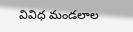వివిధ మండలాల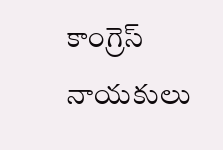కాంగ్రెస్ నాయకులు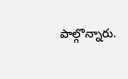పాల్గొన్నారు.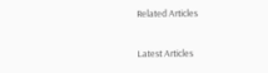Related Articles

Latest Articles